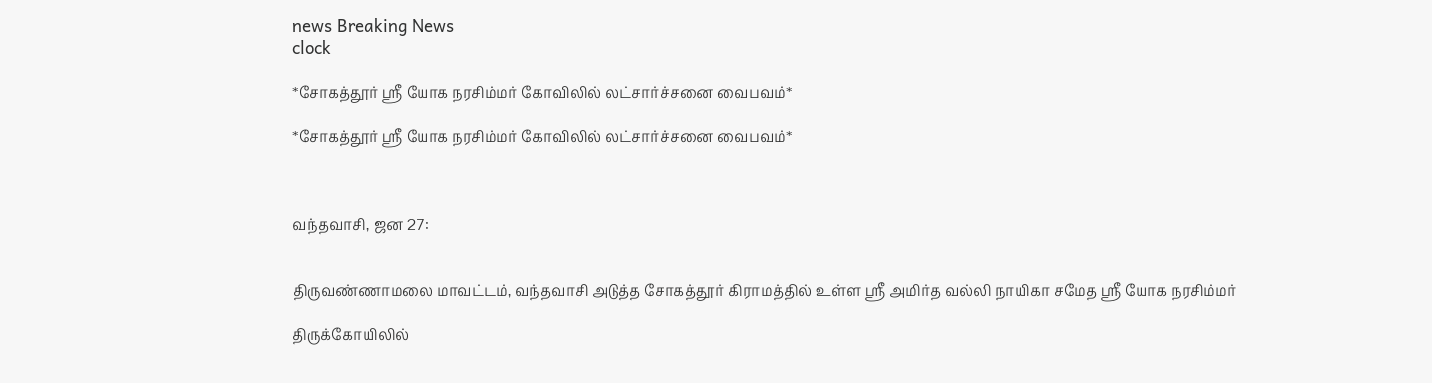news Breaking News
clock

*சோகத்தூர் ஸ்ரீ யோக நரசிம்மர் கோவிலில் லட்சார்ச்சனை வைபவம்*

*சோகத்தூர் ஸ்ரீ யோக நரசிம்மர் கோவிலில் லட்சார்ச்சனை வைபவம்*



வந்தவாசி, ஜன 27:


திருவண்ணாமலை மாவட்டம், வந்தவாசி அடுத்த சோகத்தூர் கிராமத்தில் உள்ள ஸ்ரீ அமிர்த வல்லி நாயிகா சமேத ஸ்ரீ யோக நரசிம்மர்

திருக்கோயிலில்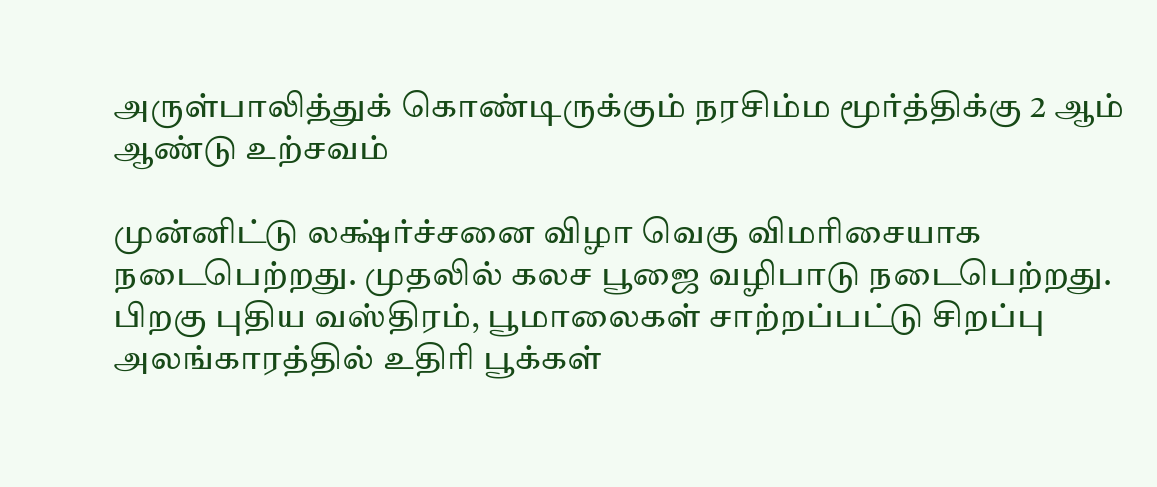அருள்பாலித்துக் கொண்டிருக்கும் நரசிம்ம மூர்த்திக்கு 2 ஆம் ஆண்டு உற்சவம்

முன்னிட்டு லக்ஷ்ர்ச்சனை விழா வெகு விமரிசையாக நடைபெற்றது. முதலில் கலச பூஜை வழிபாடு நடைபெற்றது. பிறகு புதிய வஸ்திரம், பூமாலைகள் சாற்றப்பட்டு சிறப்பு அலங்காரத்தில் உதிரி பூக்கள்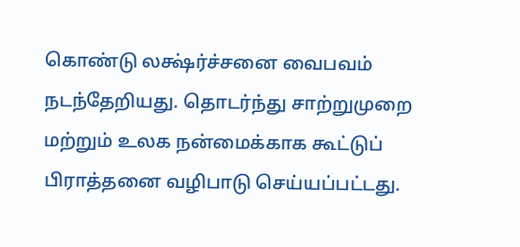கொண்டு லக்ஷ்ர்ச்சனை வைபவம் நடந்தேறியது. தொடர்ந்து சாற்றுமுறை மற்றும் உலக நன்மைக்காக கூட்டுப் பிராத்தனை வழிபாடு செய்யப்பட்டது.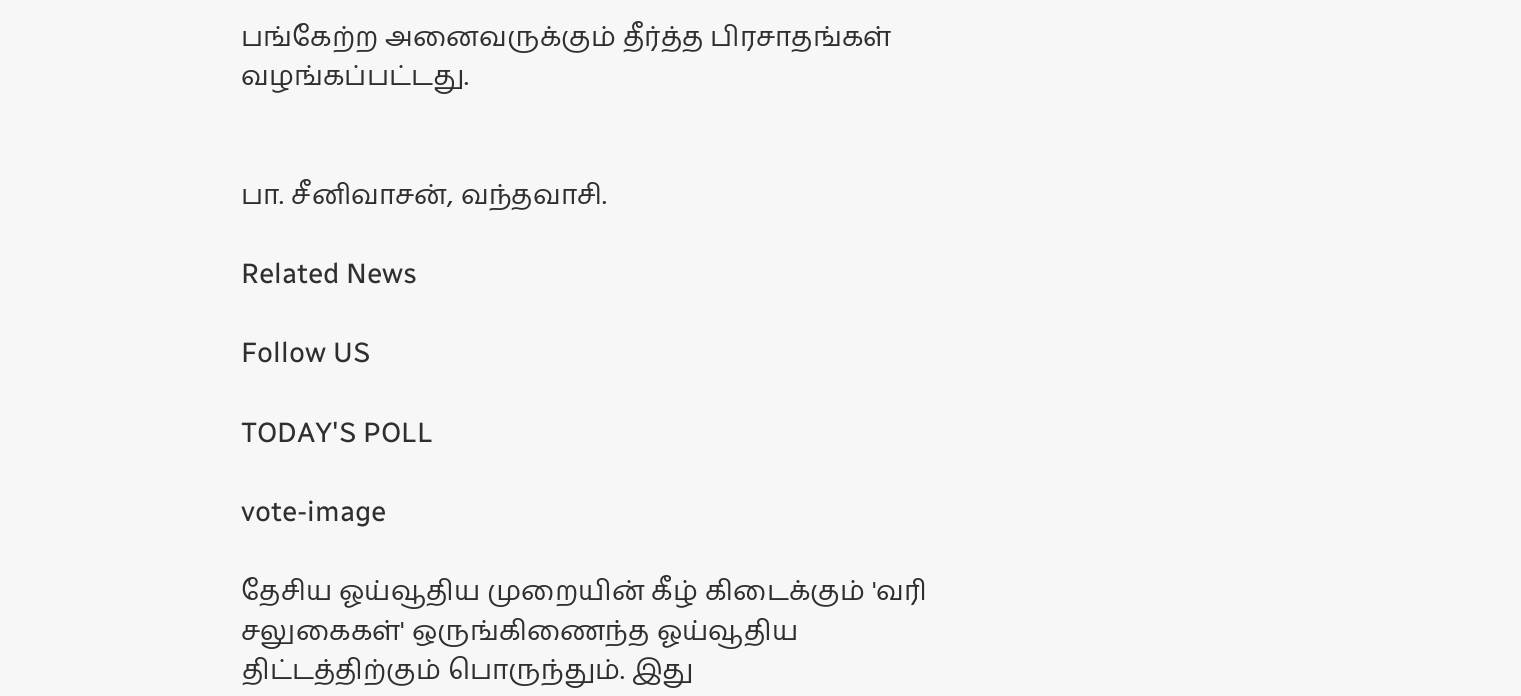பங்கேற்ற அனைவருக்கும் தீர்த்த பிரசாதங்கள் வழங்கப்பட்டது.


பா. சீனிவாசன், வந்தவாசி.

Related News

Follow US

TODAY'S POLL

vote-image

தேசிய ஓய்வூதிய முறையின் கீழ் கிடைக்கும் 'வரி சலுகைகள்' ஒருங்கிணைந்த ஓய்வூதிய திட்டத்திற்கும் பொருந்தும். இது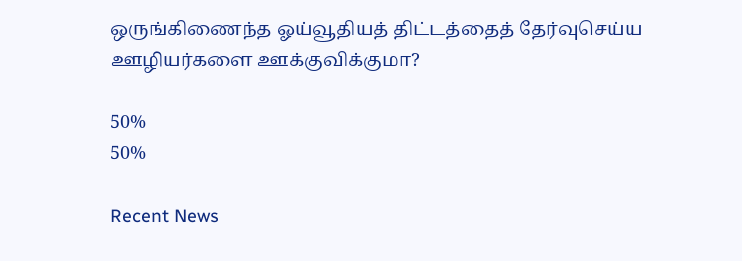ஒருங்கிணைந்த ஓய்வூதியத் திட்டத்தைத் தேர்வுசெய்ய ஊழியர்களை ஊக்குவிக்குமா?

50%
50%

Recent News